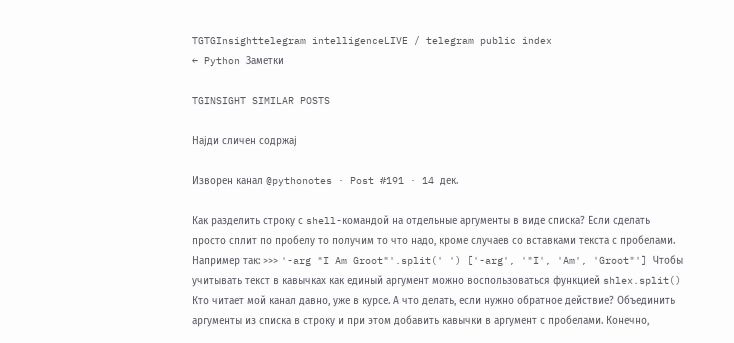TGTGInsighttelegram intelligenceLIVE / telegram public index
← Python Заметки

TGINSIGHT SIMILAR POSTS

Најди сличен содржај

Изворен канал @pythonotes · Post #191 · 14 дек.

Как разделить строку с shell-командой на отдельные аргументы в виде списка? Если сделать просто сплит по пробелу то получим то что надо, кроме случаев со вставками текста с пробелами. Например так: >>> '-arg "I Am Groot"'.split(' ') ['-arg', '"I', 'Am', 'Groot"'] Чтобы учитывать текст в кавычках как единый аргумент можно воспользоваться функцией shlex.split() Кто читает мой канал давно, уже в курсе. А что делать, если нужно обратное действие? Объединить аргументы из списка в строку и при этом добавить кавычки в аргумент с пробелами. Конечно,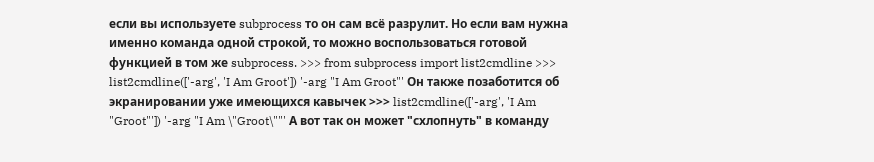если вы используете subprocess то он сам всё разрулит. Но если вам нужна именно команда одной строкой, то можно воспользоваться готовой функцией в том же subprocess. >>> from subprocess import list2cmdline >>> list2cmdline(['-arg', 'I Am Groot']) '-arg "I Am Groot"' Он также позаботится об экранировании уже имеющихся кавычек >>> list2cmdline(['-arg', 'I Am "Groot"']) '-arg "I Am \"Groot\""' А вот так он может "схлопнуть" в команду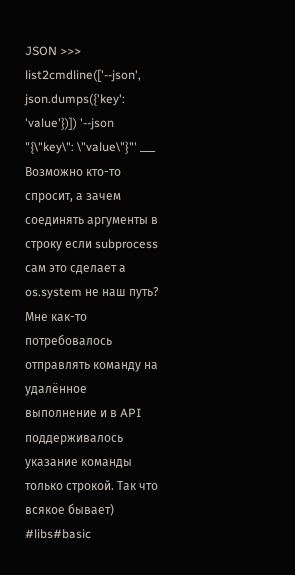JSON >>> list2cmdline(['--json', json.dumps({'key': 'value'})]) '--json "{\"key\": \"value\"}"' ___ Возможно кто-то спросит, а зачем соединять аргументы в строку если subprocess сам это сделает а os.system не наш путь? Мне как-то потребовалось отправлять команду на удалённое выполнение и в API поддерживалось указание команды только строкой. Так что всякое бывает) #libs#basic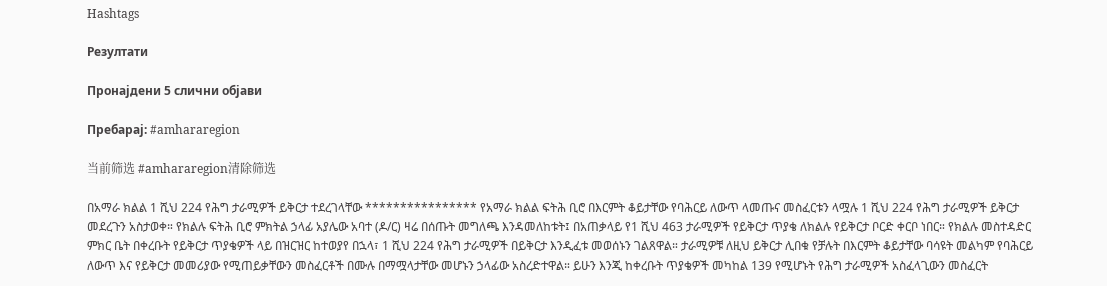Hashtags

Резултати

Пронајдени 5 слични објави

Пребарај: #amhararegion

当前筛选 #amhararegion清除筛选

በአማራ ክልል 1 ሺህ 224 የሕግ ታራሚዎች ይቅርታ ተደረገላቸው **************** የአማራ ክልል ፍትሕ ቢሮ በእርምት ቆይታቸው የባሕርይ ለውጥ ላመጡና መስፈርቱን ላሟሉ 1 ሺህ 224 የሕግ ታራሚዎች ይቅርታ መደረጉን አስታወቀ። የክልሉ ፍትሕ ቢሮ ምክትል ኃላፊ አያሌው አባተ (ዶ/ር) ዛሬ በሰጡት መግለጫ እንዳመለከቱት፤ በአጠቃላይ የ1 ሺህ 463 ታራሚዎች የይቅርታ ጥያቄ ለክልሉ የይቅርታ ቦርድ ቀርቦ ነበር። የክልሉ መስተዳድር ምክር ቤት በቀረቡት የይቅርታ ጥያቄዎች ላይ በዝርዝር ከተወያየ በኋላ፣ 1 ሺህ 224 የሕግ ታራሚዎች በይቅርታ እንዲፈቱ መወሰኑን ገልጸዋል። ታራሚዎቹ ለዚህ ይቅርታ ሊበቁ የቻሉት በእርምት ቆይታቸው ባሳዩት መልካም የባሕርይ ለውጥ እና የይቅርታ መመሪያው የሚጠይቃቸውን መስፈርቶች በሙሉ በማሟላታቸው መሆኑን ኃላፊው አስረድተዋል። ይሁን እንጂ ከቀረቡት ጥያቄዎች መካከል 139 የሚሆኑት የሕግ ታራሚዎች አስፈላጊውን መስፈርት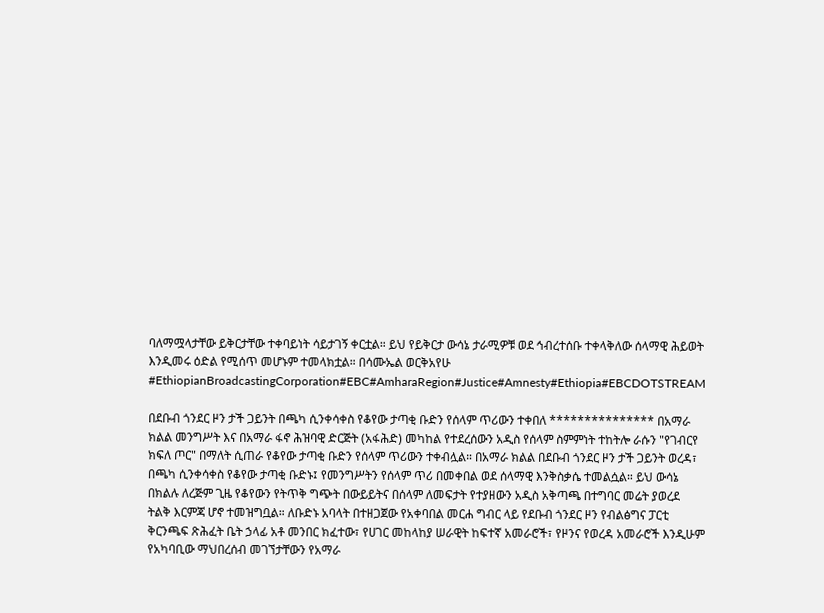ባለማሟላታቸው ይቅርታቸው ተቀባይነት ሳይታገኝ ቀርቷል። ይህ የይቅርታ ውሳኔ ታራሚዎቹ ወደ ኅብረተሰቡ ተቀላቅለው ሰላማዊ ሕይወት እንዲመሩ ዕድል የሚሰጥ መሆኑም ተመላክቷል። በሳሙኤል ወርቅአየሁ #EthiopianBroadcastingCorporation#EBC#AmharaRegion#Justice#Amnesty#Ethiopia#EBCDOTSTREAM

በደቡብ ጎንደር ዞን ታች ጋይንት በጫካ ሲንቀሳቀስ የቆየው ታጣቂ ቡድን የሰላም ጥሪውን ተቀበለ *************** በአማራ ክልል መንግሥት እና በአማራ ፋኖ ሕዝባዊ ድርጅት (አፋሕድ) መካከል የተደረሰውን አዲስ የሰላም ስምምነት ተከትሎ ራሱን "የገብርየ ክፍለ ጦር" በማለት ሲጠራ የቆየው ታጣቂ ቡድን የሰላም ጥሪውን ተቀብሏል። በአማራ ክልል በደቡብ ጎንደር ዞን ታች ጋይንት ወረዳ፣ በጫካ ሲንቀሳቀስ የቆየው ታጣቂ ቡድኑ፤ የመንግሥትን የሰላም ጥሪ በመቀበል ወደ ሰላማዊ እንቅስቃሴ ተመልሷል። ይህ ውሳኔ በክልሉ ለረጅም ጊዜ የቆየውን የትጥቅ ግጭት በውይይትና በሰላም ለመፍታት የተያዘውን አዲስ አቅጣጫ በተግባር መሬት ያወረደ ትልቅ እርምጃ ሆኖ ተመዝግቧል። ለቡድኑ አባላት በተዘጋጀው የአቀባበል መርሐ ግብር ላይ የደቡብ ጎንደር ዞን የብልፅግና ፓርቲ ቅርንጫፍ ጽሕፈት ቤት ኃላፊ አቶ መንበር ክፈተው፣ የሀገር መከላከያ ሠራዊት ከፍተኛ አመራሮች፣ የዞንና የወረዳ አመራሮች እንዲሁም የአካባቢው ማህበረሰብ መገኘታቸውን የአማራ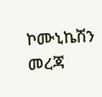ኮሙኒኬሽን መረጃ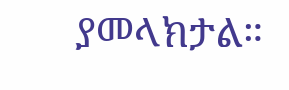ያመላክታል።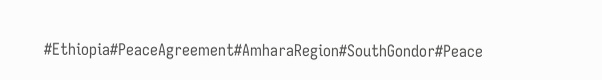#Ethiopia#PeaceAgreement#AmharaRegion#SouthGondor#Peace